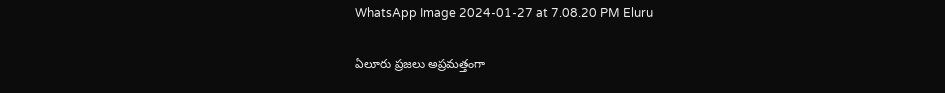WhatsApp Image 2024-01-27 at 7.08.20 PM Eluru

ఏలూరు ప్రజలు అప్రమత్తంగా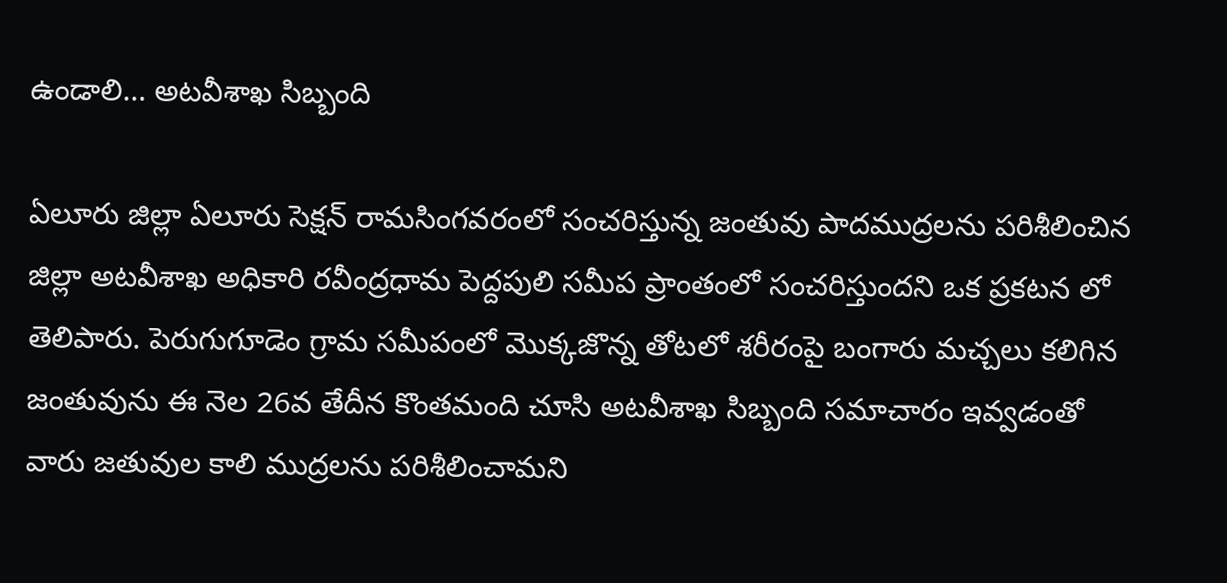ఉండాలి… అటవీశాఖ సిబ్బంది

ఏలూరు జిల్లా ఏలూరు సెక్షన్ రామసింగవరంలో సంచరిస్తున్న జంతువు పాదముద్రలను పరిశీలించిన జిల్లా అటవీశాఖ అధికారి రవీంద్రధామ పెద్దపులి సమీప ప్రాంతంలో సంచరిస్తుందని ఒక ప్రకటన లో తెలిపారు. పెరుగుగూడెం గ్రామ సమీపంలో మొక్కజొన్న తోటలో శరీరంపై బంగారు మచ్చలు కలిగిన జంతువును ఈ నెల 26వ తేదీన కొంతమంది చూసి అటవీశాఖ సిబ్బంది సమాచారం ఇవ్వడంతో వారు జతువుల కాలి ముద్రలను పరిశీలించామని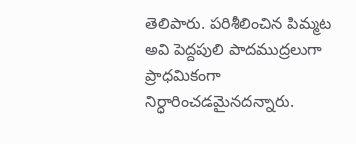తెలిపారు. పరిశీలించిన పిమ్మట అవి పెద్దపులి పాదముద్రలుగా ప్రాధమికంగా నిర్ధారించడమైనదన్నారు.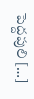పెద్దపులి […]